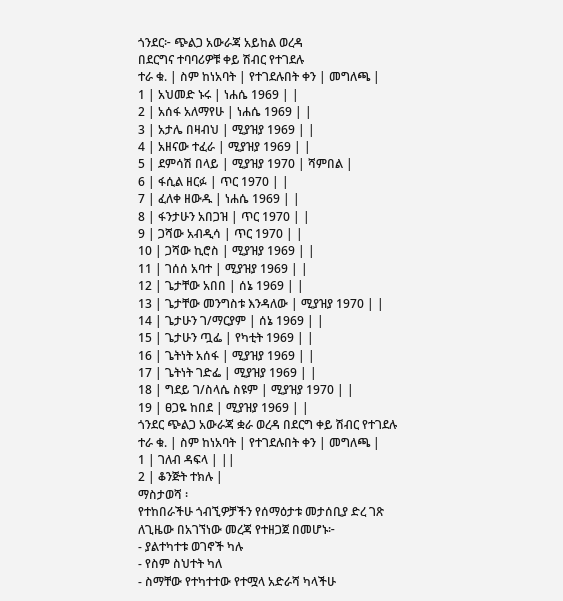ጎንደር፦ ጭልጋ አውራጃ አይከል ወረዳ
በደርግና ተባባሪዎቹ ቀይ ሽብር የተገደሉ
ተራ ቁ. | ስም ከነአባት | የተገደሉበት ቀን | መግለጫ |
1 | አህመድ ኑሩ | ነሐሴ 1969 | |
2 | አሰፋ አለማየሁ | ነሐሴ 1969 | |
3 | አታሌ በዛብህ | ሚያዝያ 1969 | |
4 | አዘናው ተፈራ | ሚያዝያ 1969 | |
5 | ደምሳሽ በላይ | ሚያዝያ 1970 | ሻምበል |
6 | ፋሲል ዘርፉ | ጥር 1970 | |
7 | ፈለቀ ዘውዱ | ነሐሴ 1969 | |
8 | ፋንታሁን አበጋዝ | ጥር 1970 | |
9 | ጋሻው አብዲሳ | ጥር 1970 | |
10 | ጋሻው ኪሮስ | ሚያዝያ 1969 | |
11 | ገሰሰ አባተ | ሚያዝያ 1969 | |
12 | ጌታቸው አበበ | ሰኔ 1969 | |
13 | ጌታቸው መንግስቱ እንዳለው | ሚያዝያ 1970 | |
14 | ጌታሁን ገ/ማርያም | ሰኔ 1969 | |
15 | ጌታሁን ጧፌ | የካቲት 1969 | |
16 | ጌትነት አሰፋ | ሚያዝያ 1969 | |
17 | ጌትነት ገድፌ | ሚያዝያ 1969 | |
18 | ግደይ ገ/ስላሴ ስዩም | ሚያዝያ 1970 | |
19 | ፀጋዬ ከበደ | ሚያዝያ 1969 | |
ጎንደር ጭልጋ አውራጃ ቋራ ወረዳ በደርግ ቀይ ሽብር የተገደሉ
ተራ ቁ. | ስም ከነአባት | የተገደሉበት ቀን | መግለጫ |
1 | ገለብ ዳፍላ | ||
2 | ቆንጅት ተክሉ |
ማስታወሻ ፡
የተከበራችሁ ጎብኚዎቻችን የሰማዕታቱ መታሰቢያ ድረ ገጽ
ለጊዜው በአገኘነው መረጃ የተዘጋጀ በመሆኑ፦
- ያልተካተቱ ወገኖች ካሉ
- የስም ስህተት ካለ
- ስማቸው የተካተተው የተሟላ አድራሻ ካላችሁ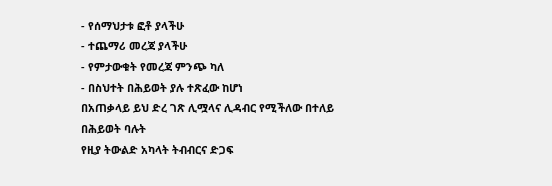- የሰማህታቱ ፎቶ ያላችሁ
- ተጨማሪ መረጃ ያላችሁ
- የምታውቁት የመረጃ ምንጭ ካለ
- በስህተት በሕይወት ያሉ ተጽፈው ከሆነ
በአጠቃላይ ይህ ድረ ገጽ ሊሟላና ሊዳብር የሚችለው በተለይ በሕይወት ባሉት
የዚያ ትውልድ አካላት ትብብርና ድጋፍ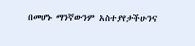በመሆኑ ማንኛውንም አስተያየታችሁንና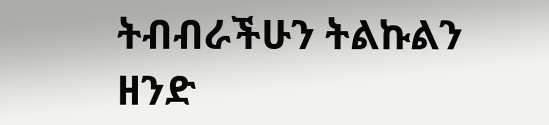ትብብራችሁን ትልኩልን ዘንድ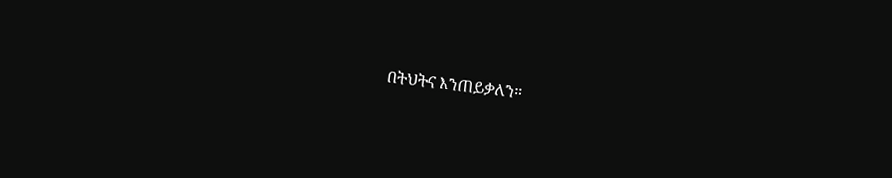በትህትና እንጠይቃለን።